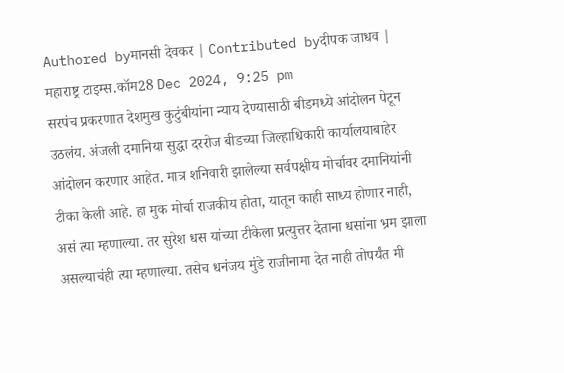Authored byमानसी देवकर | Contributed byदीपक जाधव | महाराष्ट्र टाइम्स.कॉम28 Dec 2024, 9:25 pm
सरपंच प्रकरणात देशमुख कुटुंबीयांना न्याय देण्यासाठी बीडमध्ये आंदोलन पेटून उठलंय. अंजली दमानिया सुद्धा दररोज बीडच्या जिल्हाधिकारी कार्यालयाबाहेर आंदोलन करणार आहेत. मात्र शनिवारी झालेल्या सर्वपक्षीय मोर्चावर दमानियांनी टीका केली आहे. हा मुक मोर्चा राजकीय होता, यातून काही साध्य होणार नाही, असं त्या म्हणाल्या. तर सुरेश धस यांच्या टीकेला प्रत्युत्तर देताना धसांना भ्रम झाला असल्याचंही त्या म्हणाल्या. तसेच धनंजय मुंडे राजीनामा देत नाही तोपर्यंत मी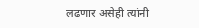लढणार असेही त्यांनी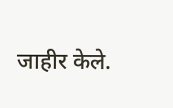जाहीर केले.